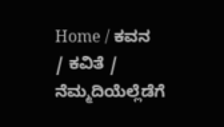Home / ಕವನ / ಕವಿತೆ / ನೆಮ್ಮದಿಯೆಲ್ಲೆಡೆಗೆ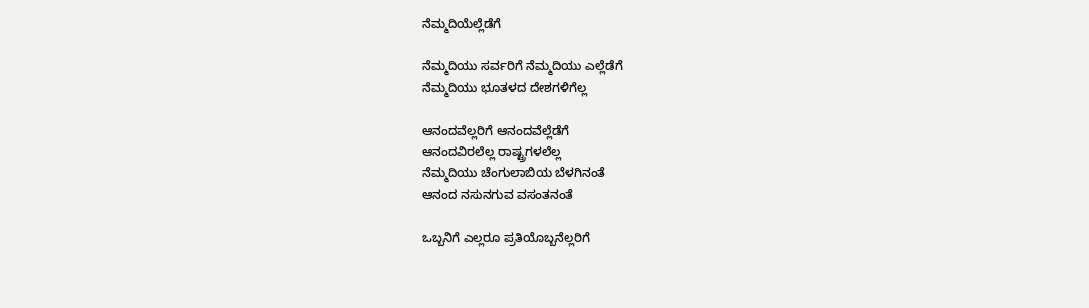ನೆಮ್ಮದಿಯೆಲ್ಲೆಡೆಗೆ

ನೆಮ್ಮದಿಯು ಸರ್ವರಿಗೆ ನೆಮ್ಮದಿಯು ಎಲ್ಲೆಡೆಗೆ
ನೆಮ್ಮದಿಯು ಭೂತಳದ ದೇಶಗಳಿಗೆಲ್ಲ

ಆನಂದವೆಲ್ಲರಿಗೆ ಆನಂದವೆಲ್ಲೆಡೆಗೆ
ಆನಂದವಿರಲೆಲ್ಲ ರಾಷ್ಟ್ರಗಳಲೆಲ್ಲ
ನೆಮ್ಮದಿಯು ಚೆಂಗುಲಾಬಿಯ ಬೆಳಗಿನಂತೆ
ಆನಂದ ನಸುನಗುವ ವಸಂತನಂತೆ

ಒಬ್ಬನಿಗೆ ಎಲ್ಲರೂ ಪ್ರತಿಯೊಬ್ಬನೆಲ್ಲರಿಗೆ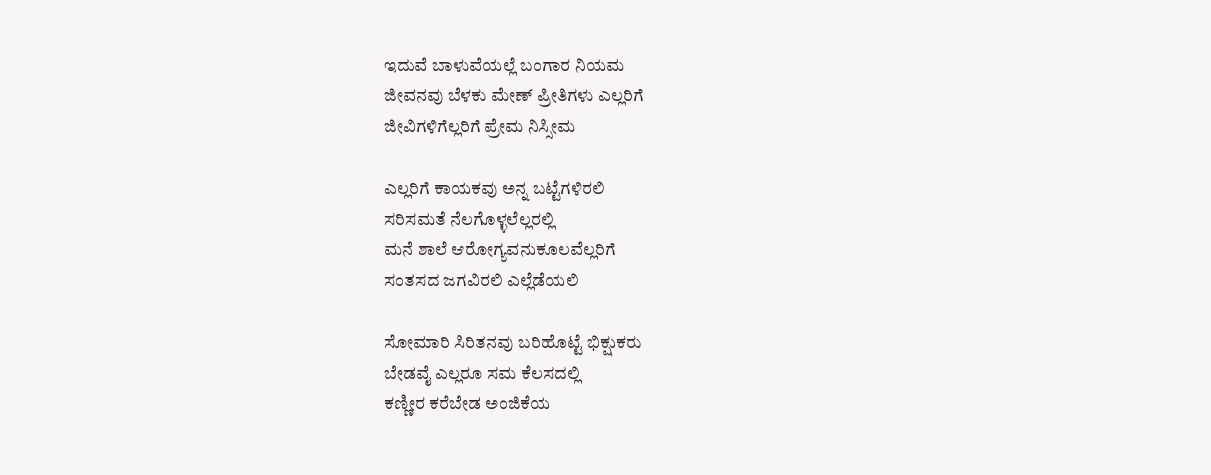ಇದುವೆ ಬಾಳುವೆಯಲ್ಲೆ ಬಂಗಾರ ನಿಯಮ
ಜೀವನವು ಬೆಳಕು ಮೇಣ್ ಪ್ರೀತಿಗಳು ಎಲ್ಲರಿಗೆ
ಜೀವಿಗಳಿಗೆಲ್ಲರಿಗೆ ಪ್ರೇಮ ನಿಸ್ಸೀಮ

ಎಲ್ಲರಿಗೆ ಕಾಯಕವು ಅನ್ನ ಬಟ್ಟೆಗಳಿರಲಿ
ಸರಿಸಮತೆ ನೆಲಗೊಳ್ಳಲೆಲ್ಲರಲ್ಲಿ
ಮನೆ ಶಾಲೆ ಆರೋಗ್ಯವನುಕೂಲವೆಲ್ಲರಿಗೆ
ಸಂತಸದ ಜಗವಿರಲಿ ಎಲ್ಲೆಡೆಯಲಿ

ಸೋಮಾರಿ ಸಿರಿತನವು ಬರಿಹೊಟ್ಟೆ ಭಿಕ್ಷುಕರು
ಬೇಡವೈ ಎಲ್ಲರೂ ಸಮ ಕೆಲಸದಲ್ಲಿ
ಕಣ್ಣೀರ ಕರೆಬೇಡ ಅಂಜಿಕೆಯ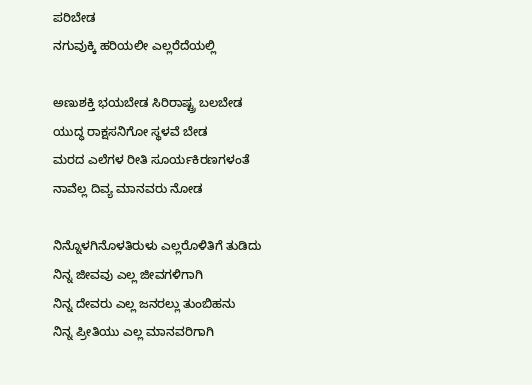ಪರಿಬೇಡ
ನಗುವುಕ್ಕಿ ಹರಿಯಲೀ ಎಲ್ಲರೆದೆಯಲ್ಲಿ

ಅಣುಶಕ್ತಿ ಭಯಬೇಡ ಸಿರಿರಾಷ್ಟ್ರ ಬಲಬೇಡ
ಯುದ್ಧ ರಾಕ್ಷಸನಿಗೋ ಸ್ಥಳವೆ ಬೇಡ
ಮರದ ಎಲೆಗಳ ರೀತಿ ಸೂರ್ಯಕಿರಣಗಳಂತೆ
ನಾವೆಲ್ಲ ದಿವ್ಯ ಮಾನವರು ನೋಡ

ನಿನ್ನೊಳಗಿನೊಳತಿರುಳು ಎಲ್ಲರೊಳಿತಿಗೆ ತುಡಿದು
ನಿನ್ನ ಜೀವವು ಎಲ್ಲ ಜೀವಗಳಿಗಾಗಿ
ನಿನ್ನ ದೇವರು ಎಲ್ಲ ಜನರಲ್ಲು ತುಂಬಿಹನು
ನಿನ್ನ ಪ್ರೀತಿಯು ಎಲ್ಲ ಮಾನವರಿಗಾಗಿ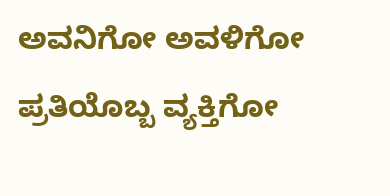ಅವನಿಗೋ ಅವಳಿಗೋ ಪ್ರತಿಯೊಬ್ಬ ವ್ಯಕ್ತಿಗೋ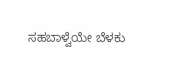ಸಹಬಾಳ್ವೆಯೇ ಬೆಳಕು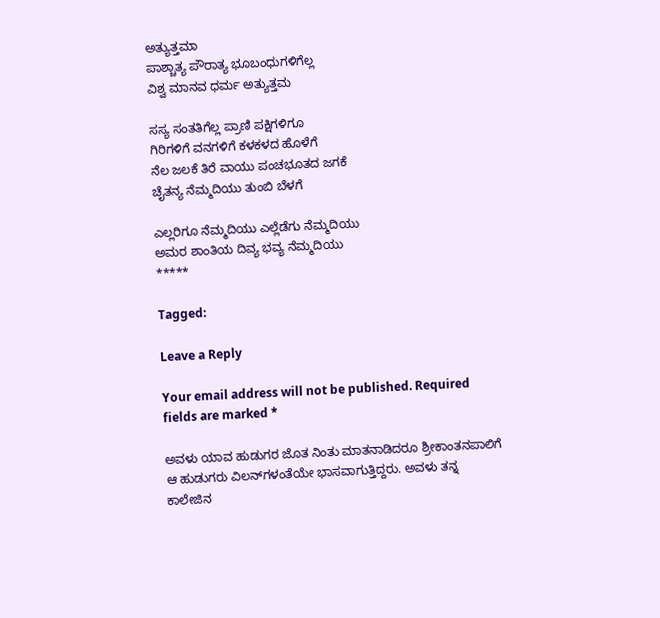ಅತ್ಯುತ್ತಮಾ
ಪಾಶ್ಚಾತ್ಯ ಪೌರಾತ್ಯ ಭೂಬಂಧುಗಳಿಗೆಲ್ಲ
ವಿಶ್ವ ಮಾನವ ಧರ್ಮ ಅತ್ಯುತ್ತಮ

ಸಸ್ಯ ಸಂತತಿಗೆಲ್ಲ ಪ್ರಾಣಿ ಪಕ್ಷಿಗಳಿಗೂ
ಗಿರಿಗಳಿಗೆ ವನಗಳಿಗೆ ಕಳಕಳದ ಹೊಳೆಗೆ
ನೆಲ ಜಲಕೆ ತಿರೆ ವಾಯು ಪಂಚಭೂತದ ಜಗಕೆ
ಚೈತನ್ಯ ನೆಮ್ಮದಿಯು ತುಂಬಿ ಬೆಳಗೆ

ಎಲ್ಲರಿಗೂ ನೆಮ್ಮದಿಯು ಎಲ್ಲೆಡೆಗು ನೆಮ್ಮದಿಯು
ಅಮರ ಶಾಂತಿಯ ದಿವ್ಯ ಭವ್ಯ ನೆಮ್ಮದಿಯು
*****

Tagged:

Leave a Reply

Your email address will not be published. Required fields are marked *

ಅವಳು ಯಾವ ಹುಡುಗರ ಜೊತ ನಿಂತು ಮಾತನಾಡಿದರೂ ಶ್ರೀಕಾಂತನಪಾಲಿಗೆ ಆ ಹುಡುಗರು ವಿಲನ್‌ಗಳಂತೆಯೇ ಭಾಸವಾಗುತ್ತಿದ್ದರು. ಅವಳು ತನ್ನ ಕಾಲೇಜಿನ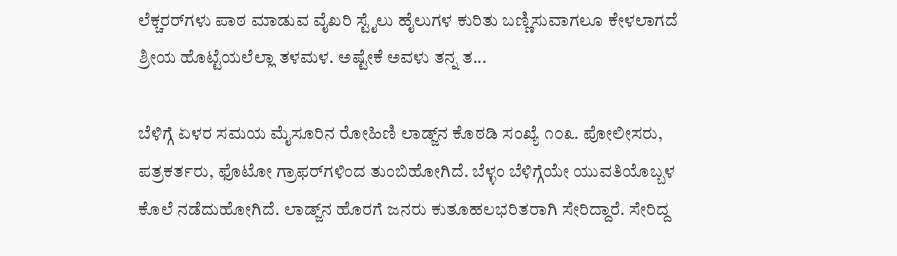ಲೆಕ್ಚರರ್‌ಗಳು ಪಾಠ ಮಾಡುವ ವೈಖರಿ ಸ್ಟೈಲು ಹೈಲುಗಳ ಕುರಿತು ಬಣ್ಣಿಸುವಾಗಲೂ ಕೇಳಲಾಗದೆ ಶ್ರೀಯ ಹೊಟ್ಟೆಯಲೆಲ್ಲಾ ತಳಮಳ. ಅಷ್ಟೇಕೆ ಅವಳು ತನ್ನ ತ...

ಬೆಳಿಗ್ಗೆ ಏಳರ ಸಮಯ ಮೈಸೂರಿನ ರೋಹಿಣಿ ಲಾಡ್ಜ್‌ನ ಕೊಠಡಿ ಸಂಖ್ಯೆ ೧೦೩. ಪೋಲೀಸರು, ಪತ್ರಕರ್ತರು, ಫೊಟೋ ಗ್ರಾಫರ್‌ಗಳಿಂದ ತುಂಬಿಹೋಗಿದೆ. ಬೆಳ್ಳಂ ಬೆಳಿಗ್ಗೆಯೇ ಯುವತಿಯೊಬ್ಬಳ ಕೊಲೆ ನಡೆದುಹೋಗಿದೆ. ಲಾಡ್ಜ್‌ನ ಹೊರಗೆ ಜನರು ಕುತೂಹಲಭರಿತರಾಗಿ ಸೇರಿದ್ದಾರೆ. ಸೇರಿದ್ದ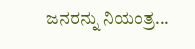ಜನರನ್ನು ನಿಯಂತ್ರ...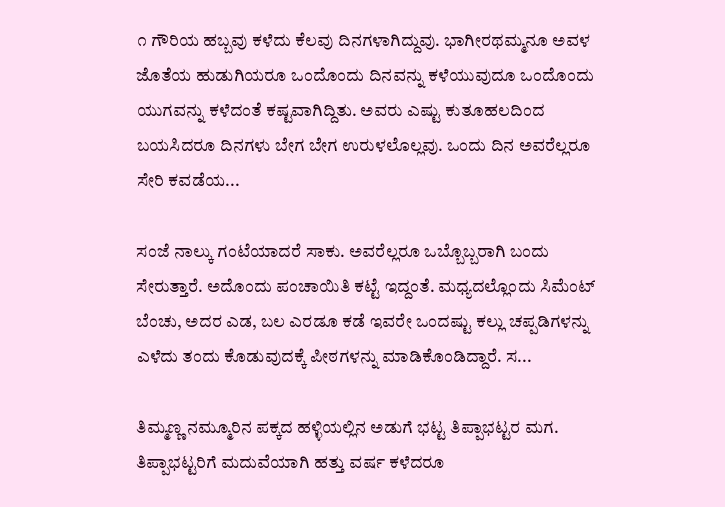೧ ಗೌರಿಯ ಹಬ್ಬವು ಕಳೆದು ಕೆಲವು ದಿನಗಳಾಗಿದ್ದುವು. ಭಾಗೀರಥಮ್ಮನೂ ಅವಳ ಜೊತೆಯ ಹುಡುಗಿಯರೂ ಒಂದೊಂದು ದಿನವನ್ನು ಕಳೆಯುವುದೂ ಒಂದೊಂದು ಯುಗವನ್ನು ಕಳೆದಂತೆ ಕಷ್ಟವಾಗಿದ್ದಿತು. ಅವರು ಎಷ್ಟು ಕುತೂಹಲದಿಂದ ಬಯಸಿದರೂ ದಿನಗಳು ಬೇಗ ಬೇಗ ಉರುಳಲೊಲ್ಲವು. ಒಂದು ದಿನ ಅವರೆಲ್ಲರೂ ಸೇರಿ ಕವಡೆಯ...

ಸಂಜೆ ನಾಲ್ಕು ಗಂಟೆಯಾದರೆ ಸಾಕು. ಅವರೆಲ್ಲರೂ ಒಬ್ಬೊಬ್ಬರಾಗಿ ಬಂದು ಸೇರುತ್ತಾರೆ. ಅದೊಂದು ಪಂಚಾಯಿತಿ ಕಟ್ಟೆ ಇದ್ದಂತೆ. ಮಧ್ಯದಲ್ಲೊಂದು ಸಿಮೆಂಟ್ ಬೆಂಚು, ಅದರ ಎಡ, ಬಲ ಎರಡೂ ಕಡೆ ಇವರೇ ಒಂದಷ್ಟು ಕಲ್ಲು ಚಪ್ಪಡಿಗಳನ್ನು ಎಳೆದು ತಂದು ಕೊಡುವುದಕ್ಕೆ ಪೀಠಗಳನ್ನು ಮಾಡಿಕೊಂಡಿದ್ದಾರೆ. ಸ...

ತಿಮ್ಮಣ್ಣ ನಮ್ಮೂರಿನ ಪಕ್ಕದ ಹಳ್ಳಿಯಲ್ಲಿನ ಅಡುಗೆ ಭಟ್ಟ ತಿಪ್ಪಾಭಟ್ಟರ ಮಗ. ತಿಪ್ಪಾಭಟ್ಟರಿಗೆ ಮದುವೆಯಾಗಿ ಹತ್ತು ವರ್ಷ ಕಳೆದರೂ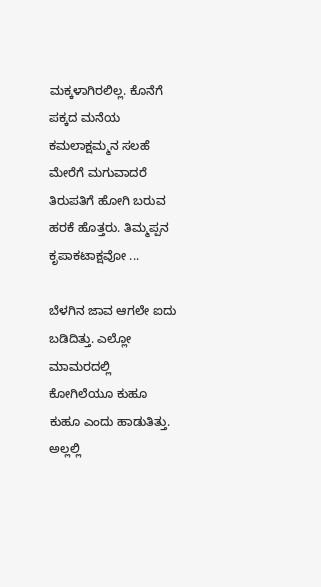ಮಕ್ಕಳಾಗಿರಲಿಲ್ಲ. ಕೊನೆಗೆ ಪಕ್ಕದ ಮನೆಯ ಕಮಲಾಕ್ಷಮ್ಮನ ಸಲಹೆ ಮೇರೆಗೆ ಮಗುವಾದರೆ ತಿರುಪತಿಗೆ ಹೋಗಿ ಬರುವ ಹರಕೆ ಹೊತ್ತರು. ತಿಮ್ಮಪ್ಪನ ಕೃಪಾಕಟಾಕ್ಷವೋ ...

ಬೆಳಗಿನ ಜಾವ ಆಗಲೇ ಐದು ಬಡಿದಿತ್ತು. ಎಲ್ಲೋ ಮಾಮರದಲ್ಲಿ ಕೋಗಿಲೆಯೂ ಕುಹೂ ಕುಹೂ ಎಂದು ಹಾಡುತಿತ್ತು. ಅಲ್ಲಲ್ಲಿ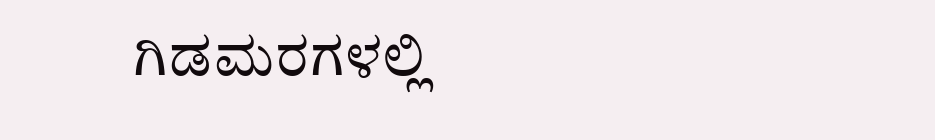ಗಿಡಮರಗಳಲ್ಲಿ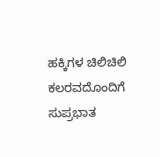ಹಕ್ಕಿಗಳ ಚಿಲಿಚಿಲಿ ಕಲರವದೊಂದಿಗೆ ಸುಪ್ರಭಾತ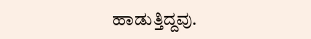ಹಾಡುತ್ತಿದ್ದವು.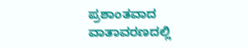ಪ್ರಶಾಂತವಾದ ವಾತಾವರಣದಲ್ಲಿ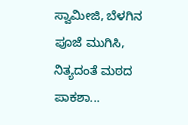ಸ್ವಾಮೀಜಿ, ಬೆಳಗಿನ ಪೂಜೆ ಮುಗಿಸಿ, ನಿತ್ಯದಂತೆ ಮಠದ ಪಾಕಶಾ...